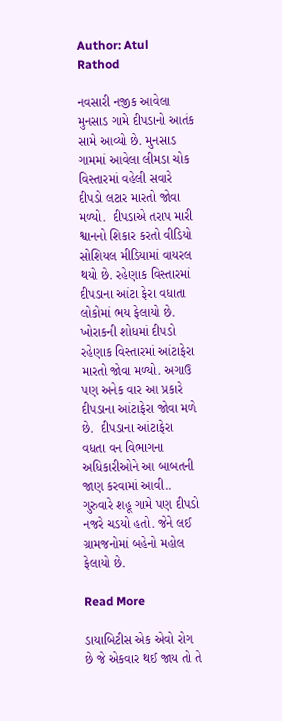Author: Atul Rathod

નવસારી નજીક આવેલા મુનસાડ ગામે દીપડાનો આતંક સામે આવ્યો છે. મુનસાડ ગામમાં આવેલા લીમડા ચોક વિસ્તારમાં વહેલી સવારે દીપડો લટાર મારતો જોવા મળ્યો.  દીપડાએ તરાપ મારી શ્વાનનો શિકાર કરતો વીડિયો સોશિયલ મીડિયામાં વાયરલ થયો છે. રહેણાક વિસ્તારમાં દીપડાના આંટા ફેરા વધાતા લોકોમાં ભય ફેલાયો છે. ખોરાકની શોધમાં દીપડો રહેણાક વિસ્તારમાં આંટાફેરા મારતો જોવા મળ્યો. અગાઉ પણ અનેક વાર આ પ્રકારે દીપડાના આંટાફેરા જોવા મળે છે.  દીપડાના આંટાફેરા વધતા વન વિભાગના અધિકારીઓને આ બાબતની જાણ કરવામાં આવી.. ગુરુવારે શહૂ ગામે પણ દીપડો નજરે ચડયો હતો. જેને લઈ ગ્રામજનોમાં બહેનો મહોલ ફેલાયો છે.

Read More

ડાયાબિટીસ એક એવો રોગ છે જે એકવાર થઈ જાય તો તે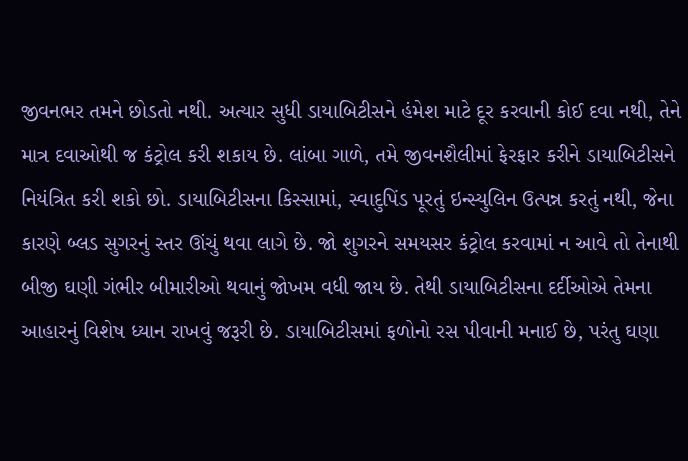જીવનભર તમને છોડતો નથી. અત્યાર સુધી ડાયાબિટીસને હંમેશ માટે દૂર કરવાની કોઈ દવા નથી, તેને માત્ર દવાઓથી જ કંટ્રોલ કરી શકાય છે. લાંબા ગાળે, તમે જીવનશૈલીમાં ફેરફાર કરીને ડાયાબિટીસને નિયંત્રિત કરી શકો છો. ડાયાબિટીસના કિસ્સામાં, સ્વાદુપિંડ પૂરતું ઇન્સ્યુલિન ઉત્પન્ન કરતું નથી, જેના કારણે બ્લડ સુગરનું સ્તર ઊંચું થવા લાગે છે. જો શુગરને સમયસર કંટ્રોલ કરવામાં ન આવે તો તેનાથી બીજી ઘણી ગંભીર બીમારીઓ થવાનું જોખમ વધી જાય છે. તેથી ડાયાબિટીસના દર્દીઓએ તેમના આહારનું વિશેષ ધ્યાન રાખવું જરૂરી છે. ડાયાબિટીસમાં ફળોનો રસ પીવાની મનાઈ છે, પરંતુ ઘણા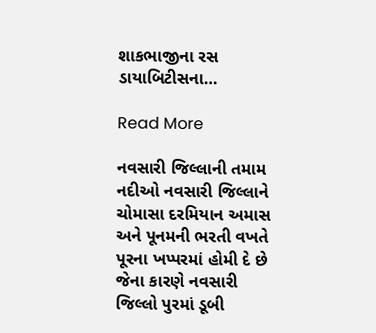શાકભાજીના રસ ડાયાબિટીસના…

Read More

નવસારી જિલ્લાની તમામ નદીઓ નવસારી જિલ્લાને ચોમાસા દરમિયાન અમાસ અને પૂનમની ભરતી વખતે પૂરના ખપ્પરમાં હોમી દે છે જેના કારણે નવસારી જિલ્લો પુરમાં ડૂબી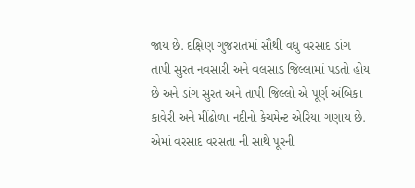જાય છે. દક્ષિણ ગુજરાતમાં સૌથી વધુ વરસાદ ડાંગ તાપી સુરત નવસારી અને વલસાડ જિલ્લામાં પડતો હોય છે અને ડાંગ સુરત અને તાપી જિલ્લો એ પૂર્ણ અંબિકા કાવેરી અને મીંઢોળા નદીનો કેચમેન્ટ એરિયા ગણાય છે. એમાં વરસાદ વરસતા ની સાથે પૂરની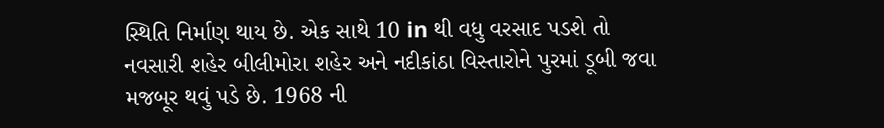સ્થિતિ નિર્માણ થાય છે. એક સાથે 10 in થી વધુ વરસાદ પડશે તો નવસારી શહેર બીલીમોરા શહેર અને નદીકાંઠા વિસ્તારોને પુરમાં ડૂબી જવા મજબૂર થવું પડે છે. 1968 ની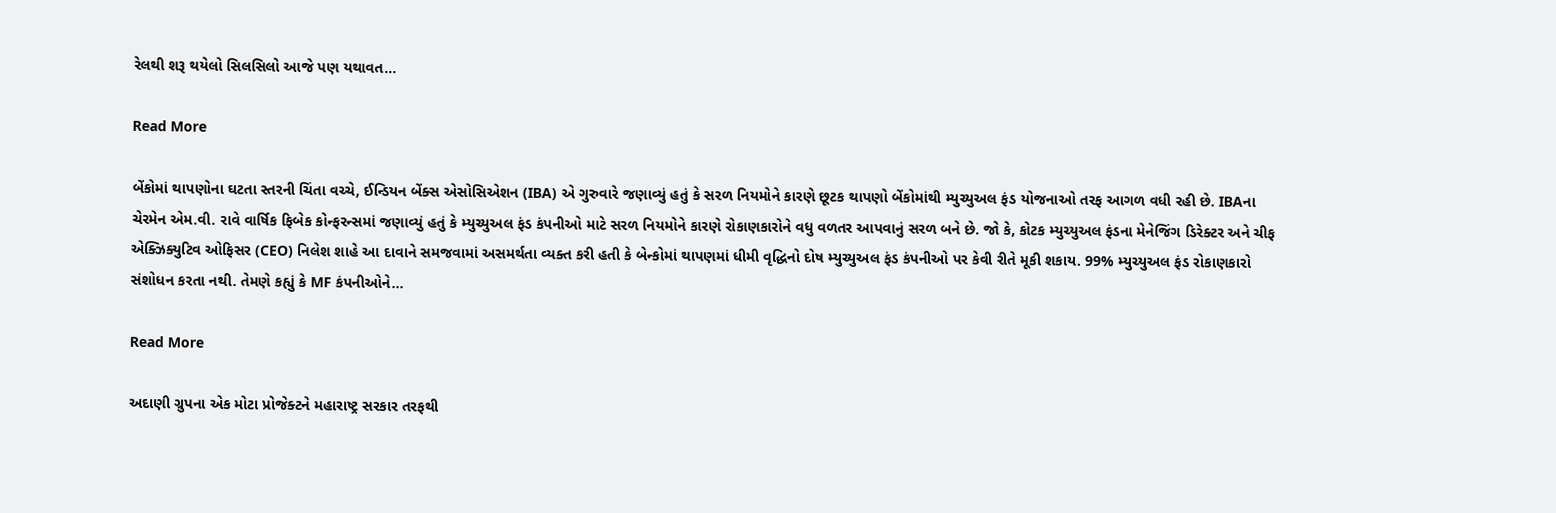રેલથી શરૂ થયેલો સિલસિલો આજે પણ યથાવત…

Read More

બેંકોમાં થાપણોના ઘટતા સ્તરની ચિંતા વચ્ચે, ઈન્ડિયન બેંક્સ એસોસિએશન (IBA) એ ગુરુવારે જણાવ્યું હતું કે સરળ નિયમોને કારણે છૂટક થાપણો બેંકોમાંથી મ્યુચ્યુઅલ ફંડ યોજનાઓ તરફ આગળ વધી રહી છે. IBAના ચેરમેન એમ.વી. રાવે વાર્ષિક ફિબેક કોન્ફરન્સમાં જણાવ્યું હતું કે મ્યુચ્યુઅલ ફંડ કંપનીઓ માટે સરળ નિયમોને કારણે રોકાણકારોને વધુ વળતર આપવાનું સરળ બને છે. જો કે, કોટક મ્યુચ્યુઅલ ફંડના મેનેજિંગ ડિરેક્ટર અને ચીફ એક્ઝિક્યુટિવ ઓફિસર (CEO) નિલેશ શાહે આ દાવાને સમજવામાં અસમર્થતા વ્યક્ત કરી હતી કે બેન્કોમાં થાપણમાં ધીમી વૃદ્ધિનો દોષ મ્યુચ્યુઅલ ફંડ કંપનીઓ પર કેવી રીતે મૂકી શકાય. 99% મ્યુચ્યુઅલ ફંડ રોકાણકારો સંશોધન કરતા નથી. તેમણે કહ્યું કે MF કંપનીઓને…

Read More

અદાણી ગ્રુપના એક મોટા પ્રોજેક્ટને મહારાષ્ટ્ર સરકાર તરફથી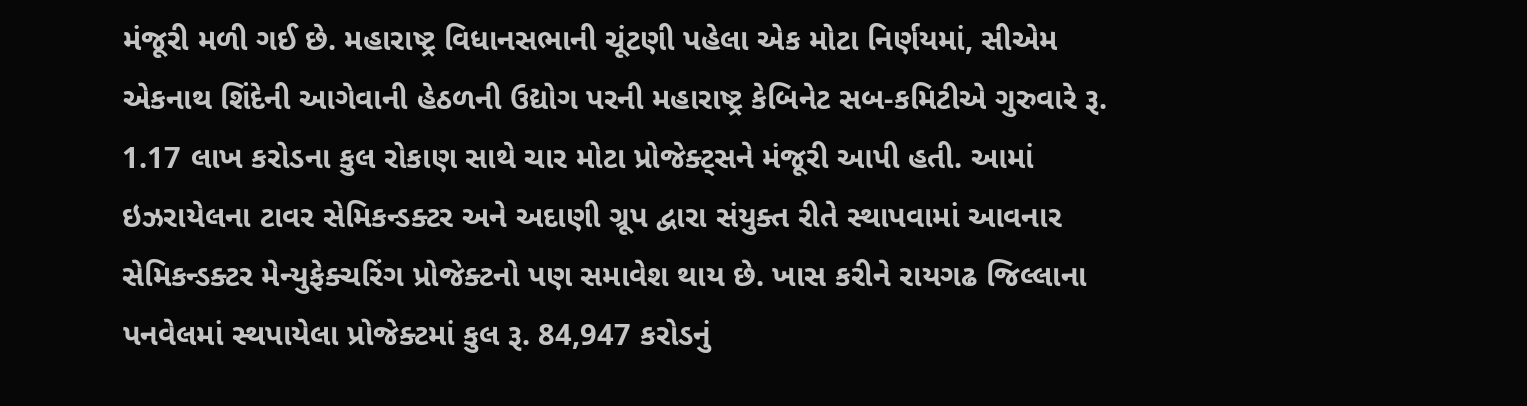મંજૂરી મળી ગઈ છે. મહારાષ્ટ્ર વિધાનસભાની ચૂંટણી પહેલા એક મોટા નિર્ણયમાં, સીએમ એકનાથ શિંદેની આગેવાની હેઠળની ઉદ્યોગ પરની મહારાષ્ટ્ર કેબિનેટ સબ-કમિટીએ ગુરુવારે રૂ. 1.17 લાખ કરોડના કુલ રોકાણ સાથે ચાર મોટા પ્રોજેક્ટ્સને મંજૂરી આપી હતી. આમાં ઇઝરાયેલના ટાવર સેમિકન્ડક્ટર અને અદાણી ગ્રૂપ દ્વારા સંયુક્ત રીતે સ્થાપવામાં આવનાર સેમિકન્ડક્ટર મેન્યુફેક્ચરિંગ પ્રોજેક્ટનો પણ સમાવેશ થાય છે. ખાસ કરીને રાયગઢ જિલ્લાના પનવેલમાં સ્થપાયેલા પ્રોજેક્ટમાં કુલ રૂ. 84,947 કરોડનું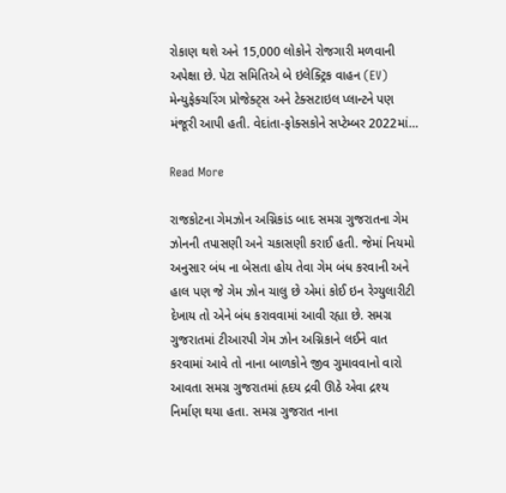રોકાણ થશે અને 15,000 લોકોને રોજગારી મળવાની અપેક્ષા છે. પેટા સમિતિએ બે ઇલેક્ટ્રિક વાહન (EV) મેન્યુફેક્ચરિંગ પ્રોજેક્ટ્સ અને ટેક્સટાઇલ પ્લાન્ટને પણ મંજૂરી આપી હતી. વેદાંતા-ફોક્સકોને સપ્ટેમ્બર 2022માં…

Read More

રાજકોટના ગેમઝોન અગ્નિકાંડ બાદ સમગ્ર ગુજરાતના ગેમ ઝોનની તપાસણી અને ચકાસણી કરાઈ હતી. જેમાં નિયમો અનુસાર બંધ ના બેસતા હોય તેવા ગેમ બંધ કરવાની અને હાલ પણ જે ગેમ ઝોન ચાલુ છે એમાં કોઈ ઇન રેગ્યુલારીટી દેખાય તો એને બંધ કરાવવામાં આવી રહ્યા છે. સમગ્ર ગુજરાતમાં ટીઆરપી ગેમ ઝોન અગ્નિકાને લઈને વાત કરવામાં આવે તો નાના બાળકોને જીવ ગુમાવવાનો વારો આવતા સમગ્ર ગુજરાતમાં હૃદય દ્રવી ઊઠે એવા દ્રશ્ય નિર્માણ થયા હતા. સમગ્ર ગુજરાત નાના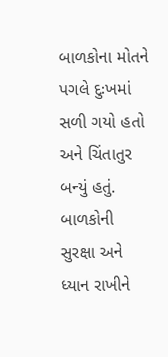બાળકોના મોતને પગલે દુઃખમાં સળી ગયો હતો અને ચિંતાતુર બન્યું હતું. બાળકોની સુરક્ષા અને ધ્યાન રાખીને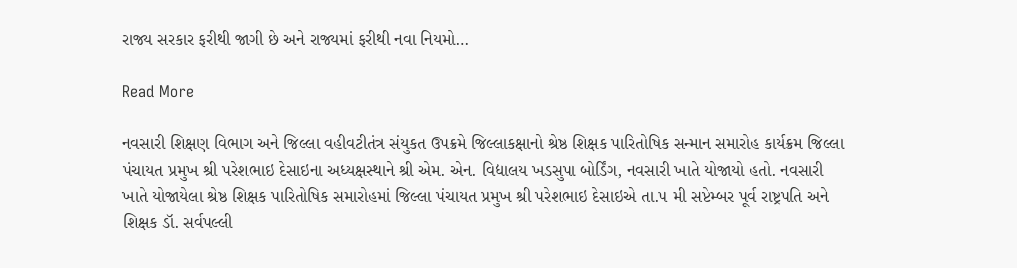રાજ્ય સરકાર ફરીથી જાગી છે અને રાજ્યમાં ફરીથી નવા નિયમો…

Read More

નવસારી શિક્ષણ વિભાગ અને જિલ્લા વહીવટીતંત્ર સંયુકત ઉપક્રમે જિલ્લાકક્ષાનો શ્રેષ્ઠ શિક્ષક પારિતોષિક સન્માન સમારોહ કાર્યક્રમ જિલ્લા પંચાયત પ્રમુખ શ્રી પરેશભાઇ દેસાઇના અધ્યક્ષસ્થાને શ્રી એમ. એન. વિદ્યાલય ખડસુપા બોર્ડિંગ, નવસારી ખાતે યોજાયો હતો. નવસારી ખાતે યોજાયેલા શ્રેષ્ઠ શિક્ષક પારિતોષિક સમારોહમાં જિલ્લા પંચાયત પ્રમુખ શ્રી પરેશભાઇ દેસાઇએ તા.૫ મી સપ્ટેમ્બર પૂર્વ રાષ્ટ્રપતિ અને શિક્ષક ડૉ. સર્વપલ્લી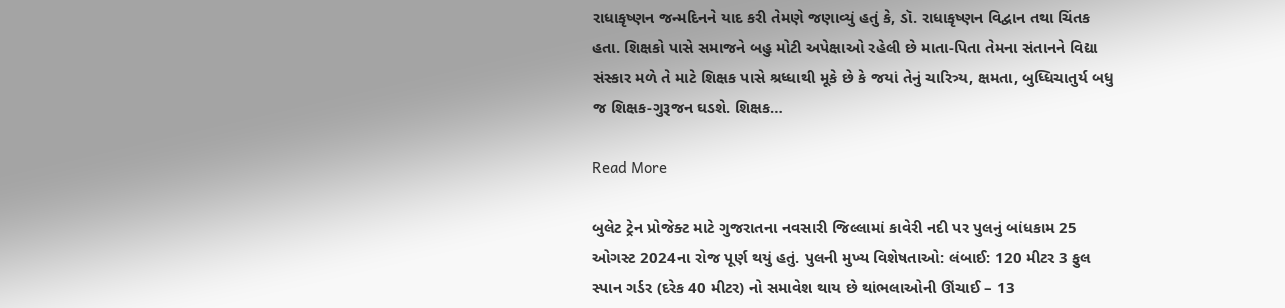રાધાકૃષ્ણન જન્મદિનને યાદ કરી તેમણે જણાવ્યું હતું કે, ડૉ. રાધાકૃષ્ણન વિદ્વાન તથા ચિંતક હતા. શિક્ષકો પાસે સમાજને બહુ મોટી અપેક્ષાઓ રહેલી છે માતા-પિતા તેમના સંતાનને વિદ્યા સંસ્કાર મળે તે માટે શિક્ષક પાસે શ્રધ્ધાથી મૂકે છે કે જયાં તેનું ચારિત્ર્ય, ક્ષમતા, બુધ્ધિચાતુર્ય બધુ જ શિક્ષક-ગુરૂજન ઘડશે. શિક્ષક…

Read More

બુલેટ ટ્રેન પ્રોજેક્ટ માટે ગુજરાતના નવસારી જિલ્લામાં કાવેરી નદી પર પુલનું બાંધકામ 25 ઓગસ્ટ 2024ના રોજ પૂર્ણ થયું હતું. પુલની મુખ્ય વિશેષતાઓ: લંબાઈ: 120 મીટર 3 ફુલ સ્પાન ગર્ડર (દરેક 40 મીટર) નો સમાવેશ થાય છે થાંભલાઓની ઊંચાઈ – 13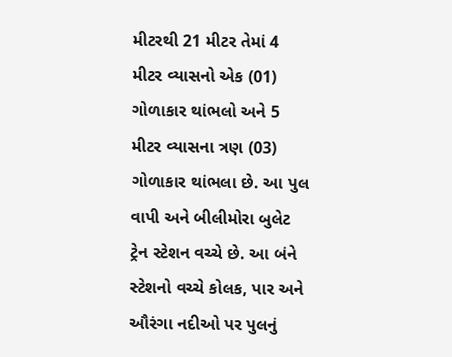મીટરથી 21 મીટર તેમાં 4 મીટર વ્યાસનો એક (01) ગોળાકાર થાંભલો અને 5 મીટર વ્યાસના ત્રણ (03) ગોળાકાર થાંભલા છે. આ પુલ વાપી અને બીલીમોરા બુલેટ ટ્રેન સ્ટેશન વચ્ચે છે. આ બંને સ્ટેશનો વચ્ચે કોલક, પાર અને ઔરંગા નદીઓ પર પુલનું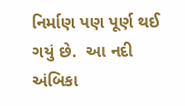નિર્માણ પણ પૂર્ણ થઈ ગયું છે.  આ નદી અંબિકા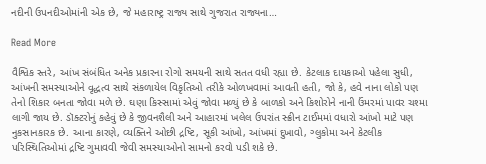નદીની ઉપનદીઓમાંની એક છે, જે મહારાષ્ટ્ર રાજ્ય સાથે ગુજરાત રાજ્યના…

Read More

વૈશ્વિક સ્તરે, આંખ સંબંધિત અનેક પ્રકારના રોગો સમયની સાથે સતત વધી રહ્યા છે. કેટલાક દાયકાઓ પહેલા સુધી, આંખની સમસ્યાઓને વૃદ્ધત્વ સાથે સંકળાયેલ વિકૃતિઓ તરીકે ઓળખવામાં આવતી હતી, જો કે, હવે નાના લોકો પણ તેનો શિકાર બનતા જોવા મળે છે. ઘણા કિસ્સામાં એવું જોવા મળ્યું છે કે બાળકો અને કિશોરોને નાની ઉંમરમાં પાવર ચશ્મા લાગી જાય છે. ડૉક્ટરોનું કહેવું છે કે જીવનશૈલી અને આહારમાં ખલેલ ઉપરાંત સ્ક્રીન ટાઈમમાં વધારો આંખો માટે પણ નુકસાનકારક છે. આના કારણે, વ્યક્તિને ઓછી દ્રષ્ટિ, સૂકી આંખો, આંખમાં દુખાવો, ગ્લુકોમા અને કેટલીક પરિસ્થિતિઓમાં દ્રષ્ટિ ગુમાવવી જેવી સમસ્યાઓનો સામનો કરવો પડી શકે છે.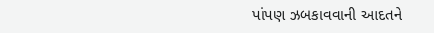પાંપણ ઝબકાવવાની આદતને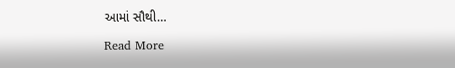આમાં સૌથી…

Read More